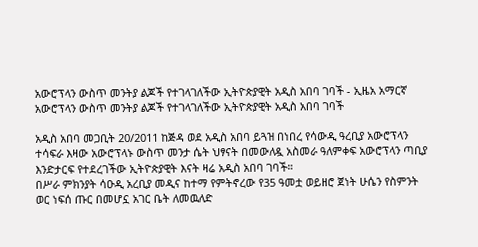አውሮፕላን ውስጥ መንትያ ልጆች የተገላገለችው ኢትዮጵያዊት አዲስ አበባ ገባች - ኢዜአ አማርኛ
አውሮፕላን ውስጥ መንትያ ልጆች የተገላገለችው ኢትዮጵያዊት አዲስ አበባ ገባች

አዲስ አበባ መጋቢት 20/2011 ከጅዳ ወደ አዲስ አበባ ይጓዝ በነበረ የሳውዲ ዓረቢያ አውሮፕላን ተሳፍራ እዛው አውሮፕላኑ ውስጥ መንታ ሴት ህፃናት በመውለዷ አስመራ ዓለምቀፍ አውሮፕላን ጣቢያ እንድታርፍ የተደረገችው ኢትዮጵያዊት እናት ዛሬ አዲስ አበባ ገባች።
በሥራ ምክንያት ሳዑዲ አረቢያ መዲና ከተማ የምትኖረው የ35 ዓመቷ ወይዘሮ ጀነት ሁሴን የስምንት ወር ነፍሰ ጡር በመሆኗ አገር ቤት ለመዉለድ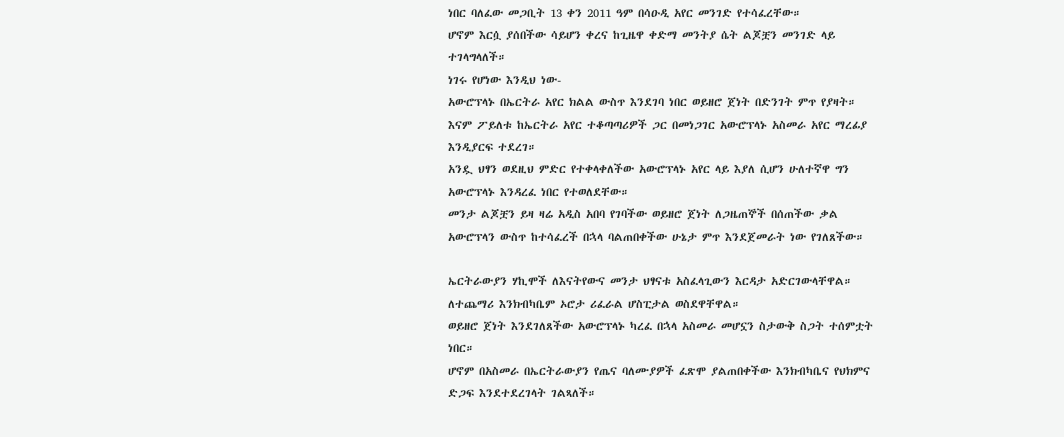ነበር ባለፈው መጋቢት 13 ቀን 2011 ዓም በሳዑዲ አየር መንገድ የተሳፈረቸው።
ሆኖም እርሷ ያሰበችው ሳይሆን ቀረና ከጊዜዋ ቀድማ መንትያ ሴት ልጆቿን መንገድ ላይ ተገላግላለች።
ነገሩ የሆነው እንዲህ ነው-
አውሮፕላኑ በኤርትራ አየር ክልል ውስጥ እንደገባ ነበር ወይዘሮ ጀነት በድንገት ምጥ የያዛት።
እናም ፖይለቱ ከኤርትራ አየር ተቆጣጣሪዎች ጋር በመነጋገር አውሮፕላኑ አስመራ አየር ማረፊያ እንዲያርፍ ተደረገ።
አንዷ ህፃን ወደዚህ ምድር የተቀላቀለችው አውሮፕላኑ አየር ላይ እያለ ሲሆን ሁለተኛዋ ግን አውሮፕላኑ እንዳረፈ ነበር የተወለደቸው።
መንታ ልጆቿን ይዛ ዛሬ አዲስ አበባ የገባችው ወይዘሮ ጀነት ለጋዜጠኞች በሰጠችው ቃል አውሮፕላን ውስጥ ከተሳፈረች በኋላ ባልጠበቀችው ሁኔታ ምጥ እንደጀመራት ነው የገለጸችው።

ኤርትራውያን ሃኪሞች ለእናትየውና መንታ ህፃናቱ አስፈላጊውን እርዳታ አድርገውላቸዋል። ለተጨማሪ እንክብካቤም ኦሮታ ሪፈራል ሆስፒታል ወስደዋቸዋል።
ወይዘሮ ጀነት እንደገለጸችው አውሮፕላኑ ካረፈ በኋላ አስመራ መሆኗን ስታውቅ ስጋት ተሰምቷት ነበር።
ሆኖም በአስመራ በኤርትራውያን የጤና ባለሙያዎች ፈጽሞ ያልጠበቀችው እንክብካቤና የህክምና ድጋፍ እንደተደረገላት ገልጻለች።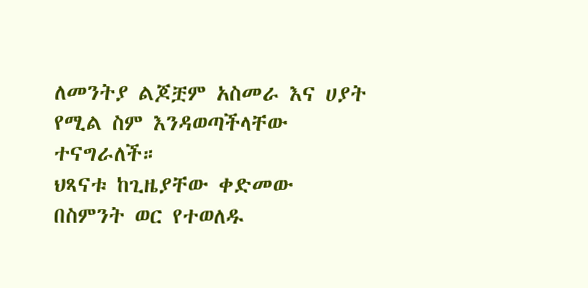ለመንትያ ልጆቿም አስመራ እና ሀያት የሚል ስም እንዳወጣችላቸው ተናግራለች።
ህጻናቱ ከጊዜያቸው ቀድመው በስምንት ወር የተወለዱ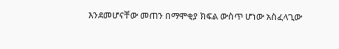እንደመሆናቸው መጠን በማሞቂያ ክፍል ውስጥ ሆነው አስፈላጊው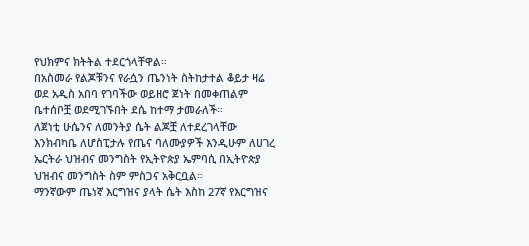የህክምና ክትትል ተደርጎላቸዋል።
በአስመራ የልጆቹንና የራሷን ጤንነት ስትከታተል ቆይታ ዛሬ ወደ አዲስ አበባ የገባችው ወይዘሮ ጀነት በመቀጠልም ቤተሰቦቿ ወደሚገኙበት ደሴ ከተማ ታመራለች።
ለጀነቲ ሁሴንና ለመንትያ ሴት ልጆቿ ለተደረገላቸው እንክብካቤ ለሆስፒታሉ የጤና ባለሙያዎች እንዲሁም ለሀገረ ኤርትራ ህዝብና መንግስት የኢትዮጵያ ኤምባሲ በኢትዮጵያ ህዝብና መንግስት ስም ምስጋና አቅርቧል።
ማንኛውም ጤነኛ እርግዝና ያላት ሴት እስከ 27ኛ የእርግዝና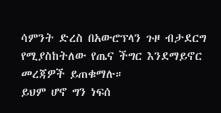ሳምንት ድረስ በአውሮፕላን ጉዞ ብታደርግ የሚያስከትለው የጤና ችግር እንደማይኖር መረጃዎች ይጠቁማሉ።
ይህም ሆኖ ግን ነፍሰ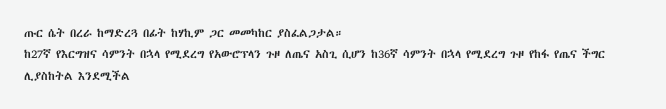ጡር ሴት በረራ ከማድረጓ በፊት ከሃኪም ጋር መመካከር ያስፈልጋታል።
ከ27ኛ የእርግዝና ሳምንት በኋላ የሚደረግ የአውሮፕላን ጉዞ ለጤና አስጊ ሲሆን ከ36ኛ ሳምንት በኋላ የሚደረግ ጉዞ የከፋ የጤና ችግር ሊያስከትል እንደሚችል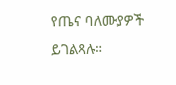የጤና ባለሙያዎች ይገልጻሉ።